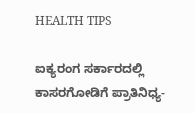HEALTH TIPS

ಐಕ್ಯರಂಗ ಸರ್ಕಾರದಲ್ಲಿ ಕಾಸರಗೋಡಿಗೆ ಪ್ರಾತಿನಿಧ್ಯ-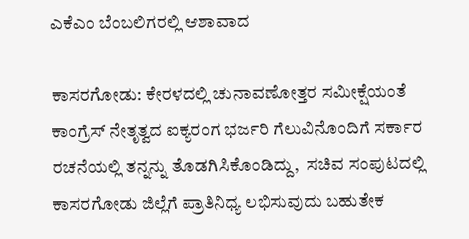ಎಕೆಎಂ ಬೆಂಬಲಿಗರಲ್ಲಿ ಆಶಾವಾದ

ಕಾಸರಗೋಡು: ಕೇರಳದಲ್ಲಿ ಚುನಾವಣೋತ್ತರ ಸಮೀಕ್ಷೆಯಂತೆ ಕಾಂಗ್ರೆಸ್ ನೇತೃತ್ವದ ಐಕ್ಯರಂಗ ಭರ್ಜರಿ ಗೆಲುವಿನೊಂದಿಗೆ ಸರ್ಕಾರ ರಚನೆಯಲ್ಲಿ ತನ್ನನ್ನು ತೊಡಗಿಸಿಕೊಂಡಿದ್ದು,  ಸಚಿವ ಸಂಪುಟದಲ್ಲಿ ಕಾಸರಗೋಡು ಜಿಲ್ಲೆಗೆ ಪ್ರಾತಿನಿಧ್ಯ ಲಭಿಸುವುದು ಬಹುತೇಕ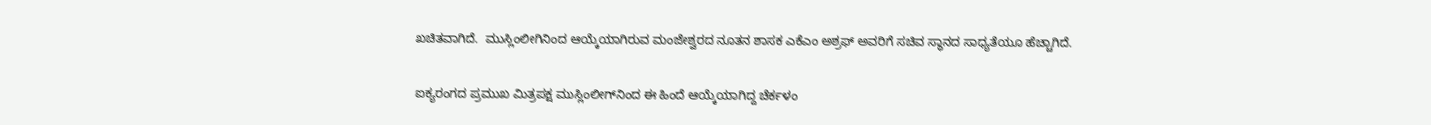ಖಚಿತವಾಗಿದೆ.  ಮುಸ್ಲಿಂಲೀಗಿನಿಂದ ಆಯ್ಕೆಯಾಗಿರುವ ಮಂಜೇಶ್ವರದ ನೂತನ ಶಾಸಕ ಎಕೆಎಂ ಅಶ್ರಫ್ ಅವರಿಗೆ ಸಚಿವ ಸ್ಥಾನದ ಸಾಧ್ಯತೆಯೂ ಹೆಚ್ಚಾಗಿದೆ.

ಐಕ್ಯರಂಗದ ಪ್ರಮುಖ ಮಿತ್ರಪಕ್ಷ ಮುಸ್ಲಿಂಲೀಗ್‍ನಿಂದ ಈ ಹಿಂದೆ ಆಯ್ಕೆಯಾಗಿದ್ದ ಚೆರ್ಕಳಂ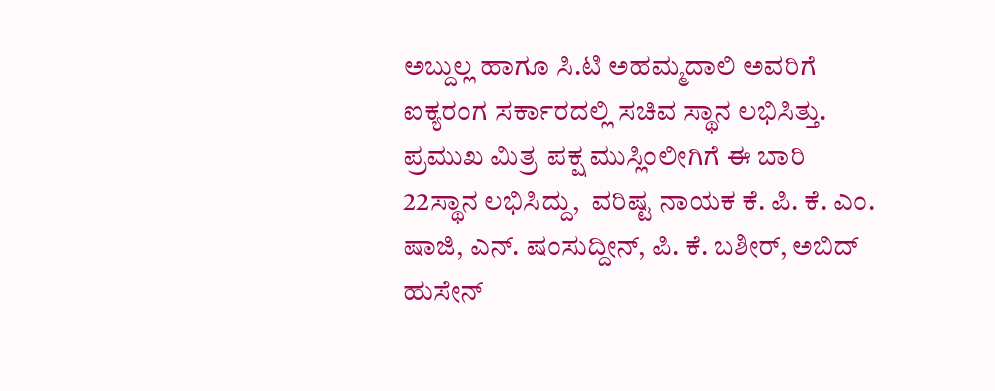ಅಬ್ದುಲ್ಲ ಹಾಗೂ ಸಿ.ಟಿ ಅಹಮ್ಮದಾಲಿ ಅವರಿಗೆ ಐಕ್ಯರಂಗ ಸರ್ಕಾರದಲ್ಲಿ ಸಚಿವ ಸ್ಥಾನ ಲಭಿಸಿತ್ತು.  ಪ್ರಮುಖ ಮಿತ್ರ ಪಕ್ಷ ಮುಸ್ಲಿಂಲೀಗಿಗೆ ಈ ಬಾರಿ 22ಸ್ಥಾನ ಲಭಿಸಿದ್ದು,  ವರಿಷ್ಟ ನಾಯಕ ಕೆ. ಪಿ. ಕೆ. ಎಂ. ಷಾಜಿ, ಎನ್. ಷಂಸುದ್ದೀನ್, ಪಿ. ಕೆ. ಬಶೀರ್, ಅಬಿದ್ ಹುಸೇನ್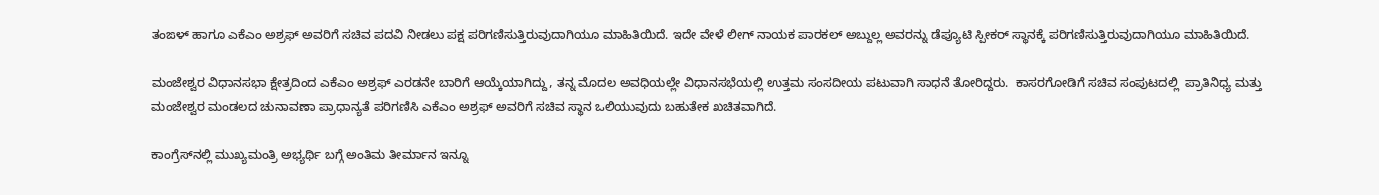ತಂಙಳ್ ಹಾಗೂ ಎಕೆಎಂ ಅಶ್ರಫ್ ಅವರಿಗೆ ಸಚಿವ ಪದವಿ ನೀಡಲು ಪಕ್ಷ ಪರಿಗಣಿಸುತ್ತಿರುವುದಾಗಿಯೂ ಮಾಹಿತಿಯಿದೆ. ಇದೇ ವೇಳೆ ಲೀಗ್ ನಾಯಕ ಪಾರಕಲ್ ಅಬ್ದುಲ್ಲ ಅವರನ್ನು ಡೆಪ್ಯೂಟಿ ಸ್ಪೀಕರ್ ಸ್ಥಾನಕ್ಕೆ ಪರಿಗಣಿಸುತ್ತಿರುವುದಾಗಿಯೂ ಮಾಹಿತಿಯಿದೆ.

ಮಂಜೇಶ್ವರ ವಿಧಾನಸಭಾ ಕ್ಷೇತ್ರದಿಂದ ಎಕೆಎಂ ಅಶ್ರಫ್ ಎರಡನೇ ಬಾರಿಗೆ ಆಯ್ಕೆಯಾಗಿದ್ದು, ತನ್ನ ಮೊದಲ ಅವಧಿಯಲ್ಲೇ ವಿಧಾನಸಭೆಯಲ್ಲಿ ಉತ್ತಮ ಸಂಸದೀಯ ಪಟುವಾಗಿ ಸಾಧನೆ ತೋರಿದ್ದರು.  ಕಾಸರಗೋಡಿಗೆ ಸಚಿವ ಸಂಪುಟದಲ್ಲಿ  ಪ್ರಾತಿನಿಧ್ಯ ಮತ್ತು ಮಂಜೇಶ್ವರ ಮಂಡಲದ ಚುನಾವಣಾ ಪ್ರಾಧಾನ್ಯತೆ ಪರಿಗಣಿಸಿ ಎಕೆಎಂ ಅಶ್ರಫ್ ಅವರಿಗೆ ಸಚಿವ ಸ್ಥಾನ ಒಲಿಯುವುದು ಬಹುತೇಕ ಖಚಿತವಾಗಿದೆ.

ಕಾಂಗ್ರೆಸ್‍ನಲ್ಲಿ ಮುಖ್ಯಮಂತ್ರಿ ಅಭ್ಯರ್ಥಿ ಬಗ್ಗೆ ಅಂತಿಮ ತೀರ್ಮಾನ ಇನ್ನೂ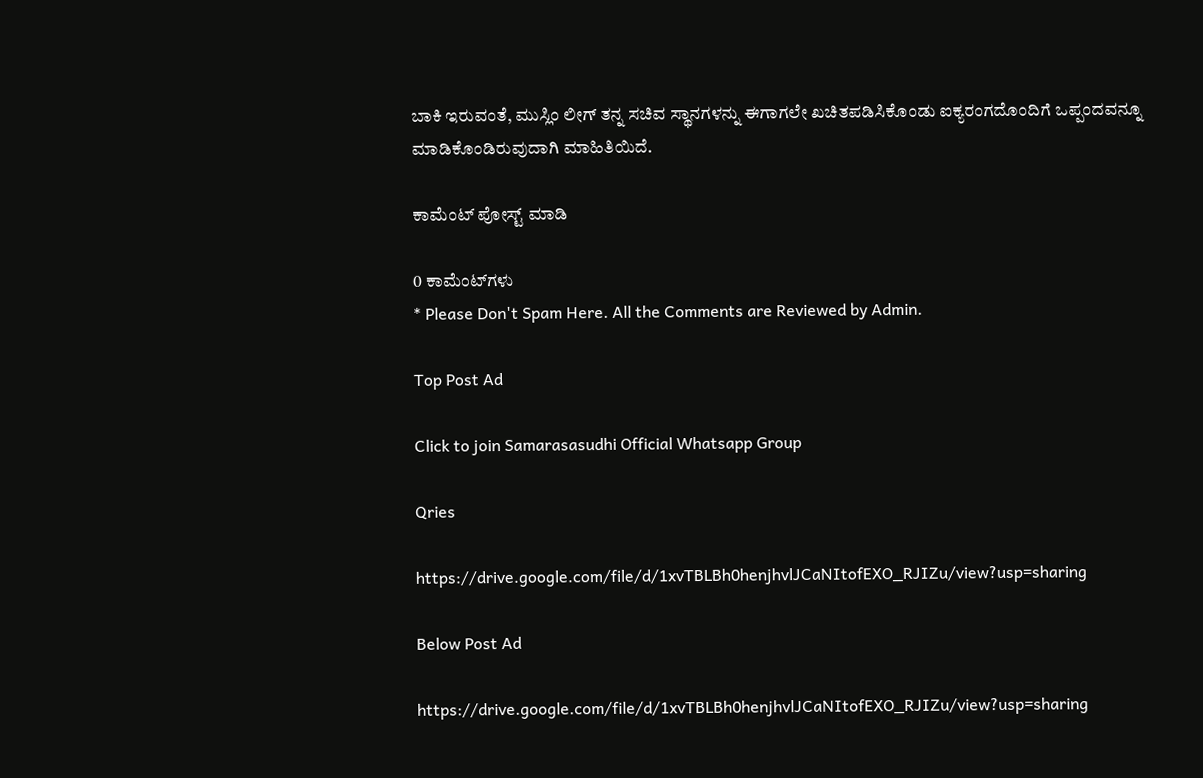ಬಾಕಿ ಇರುವಂತೆ, ಮುಸ್ಲಿಂ ಲೀಗ್ ತನ್ನ ಸಚಿವ ಸ್ಥಾನಗಳನ್ನು ಈಗಾಗಲೇ ಖಚಿತಪಡಿಸಿಕೊಂಡು ಐಕ್ಯರಂಗದೊಂದಿಗೆ ಒಪ್ಪಂದವನ್ನೂ ಮಾಡಿಕೊಂಡಿರುವುದಾಗಿ ಮಾಹಿತಿಯಿದೆ.

ಕಾಮೆಂಟ್‌‌ ಪೋಸ್ಟ್‌ ಮಾಡಿ

0 ಕಾಮೆಂಟ್‌ಗಳು
* Please Don't Spam Here. All the Comments are Reviewed by Admin.

Top Post Ad

Click to join Samarasasudhi Official Whatsapp Group

Qries

https://drive.google.com/file/d/1xvTBLBh0henjhvlJCaNItofEXO_RJIZu/view?usp=sharing

Below Post Ad

https://drive.google.com/file/d/1xvTBLBh0henjhvlJCaNItofEXO_RJIZu/view?usp=sharing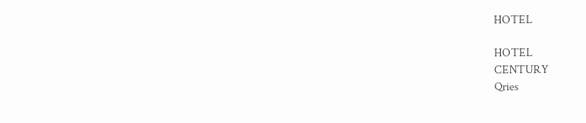HOTEL

HOTEL
CENTURY
Qries